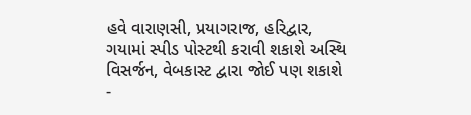હવે વારાણસી, પ્રયાગરાજ, હરિદ્વાર, ગયામાં સ્પીડ પોસ્ટથી કરાવી શકાશે અસ્થિ વિસર્જન, વેબકાસ્ટ દ્વારા જોઈ પણ શકાશે
-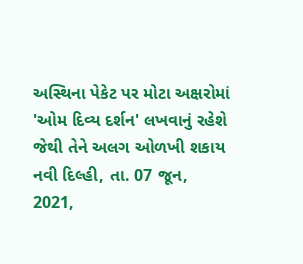અસ્થિના પેકેટ પર મોટા અક્ષરોમાં 'ઓમ દિવ્ય દર્શન' લખવાનું રહેશે જેથી તેને અલગ ઓળખી શકાય નવી દિલ્હી, તા. 07 જૂન, 2021,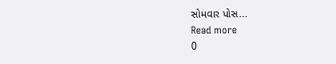સોમવાર પોસ...
Read more
0